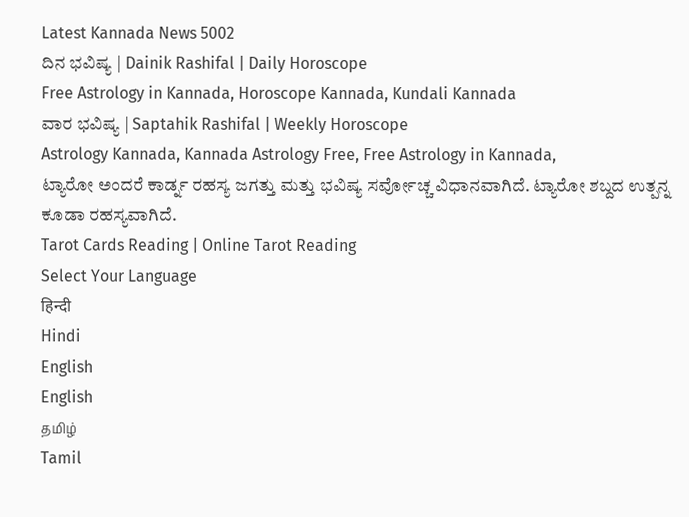Latest Kannada News 5002
ದಿನ ಭವಿಷ್ಯ | Dainik Rashifal | Daily Horoscope
Free Astrology in Kannada, Horoscope Kannada, Kundali Kannada
ವಾರ ಭವಿಷ್ಯ | Saptahik Rashifal | Weekly Horoscope
Astrology Kannada, Kannada Astrology Free, Free Astrology in Kannada,
ಟ್ಯಾರೋ ಅಂದರೆ ಕಾರ್ಡ್ನ ರಹಸ್ಯ ಜಗತ್ತು ಮತ್ತು ಭವಿಷ್ಯ ಸರ್ವೋಚ್ಚ ವಿಧಾನವಾಗಿದೆ. ಟ್ಯಾರೋ ಶಬ್ದದ ಉತ್ಪನ್ನ ಕೂಡಾ ರಹಸ್ಯವಾಗಿದೆ.
Tarot Cards Reading | Online Tarot Reading
Select Your Language
हिन्दी
Hindi
English
English
தமிழ்
Tamil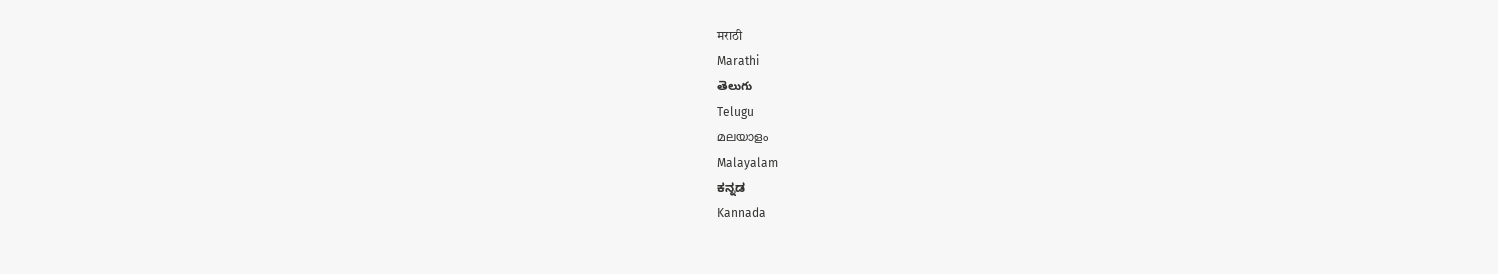मराठी
Marathi
తెలుగు
Telugu
മലയാളം
Malayalam
ಕನ್ನಡ
Kannada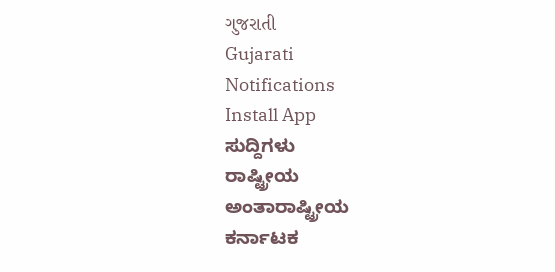ગુજરાતી
Gujarati
Notifications
Install App
ಸುದ್ದಿಗಳು
ರಾಷ್ಟ್ರೀಯ
ಅಂತಾರಾಷ್ಟ್ರೀಯ
ಕರ್ನಾಟಕ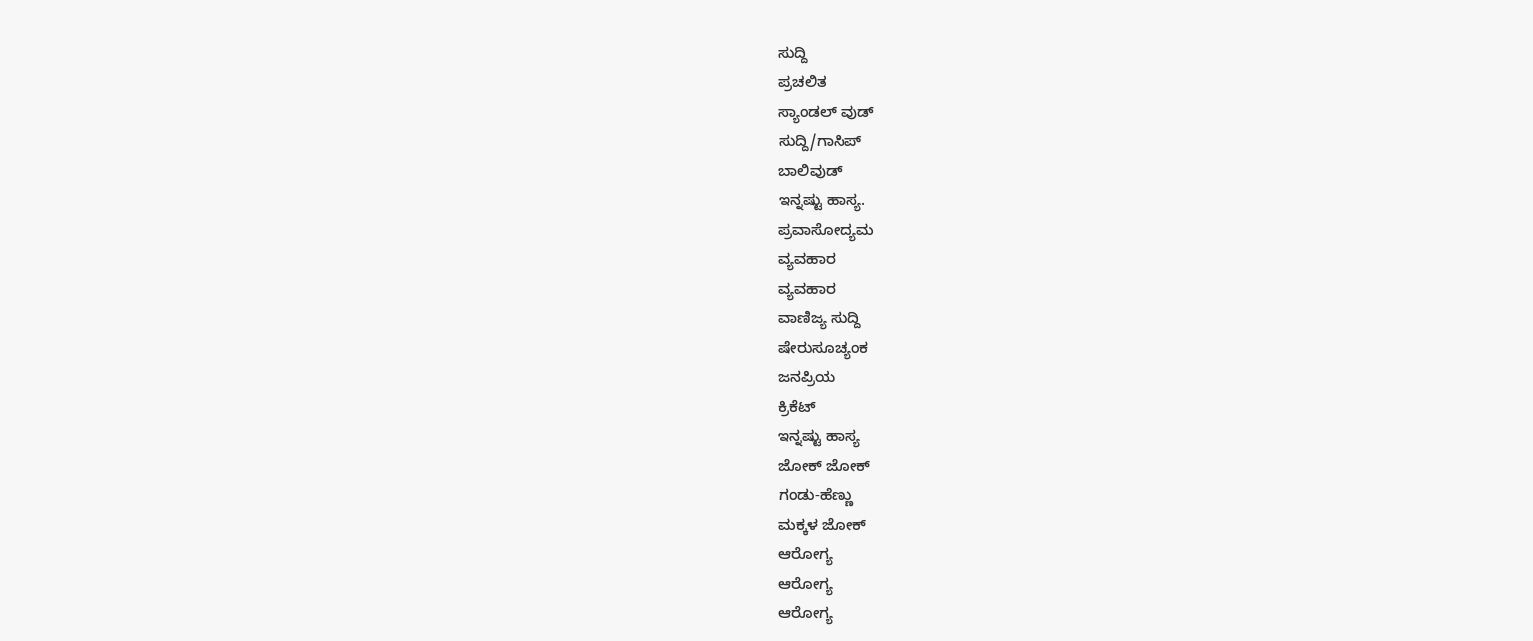ಸುದ್ದಿ
ಪ್ರಚಲಿತ
ಸ್ಯಾಂಡಲ್ ವುಡ್
ಸುದ್ದಿ/ಗಾಸಿಪ್
ಬಾಲಿವುಡ್
ಇನ್ನಷ್ಟು ಹಾಸ್ಯ.
ಪ್ರವಾಸೋದ್ಯಮ
ವ್ಯವಹಾರ
ವ್ಯವಹಾರ
ವಾಣಿಜ್ಯ ಸುದ್ದಿ
ಷೇರುಸೂಚ್ಯಂಕ
ಜನಪ್ರಿಯ
ಕ್ರಿಕೆಟ್
ಇನ್ನಷ್ಟು ಹಾಸ್ಯ
ಜೋಕ್ ಜೋಕ್
ಗಂಡು-ಹೆಣ್ಣು
ಮಕ್ಕಳ ಜೋಕ್
ಆರೋಗ್ಯ
ಆರೋಗ್ಯ
ಆರೋಗ್ಯ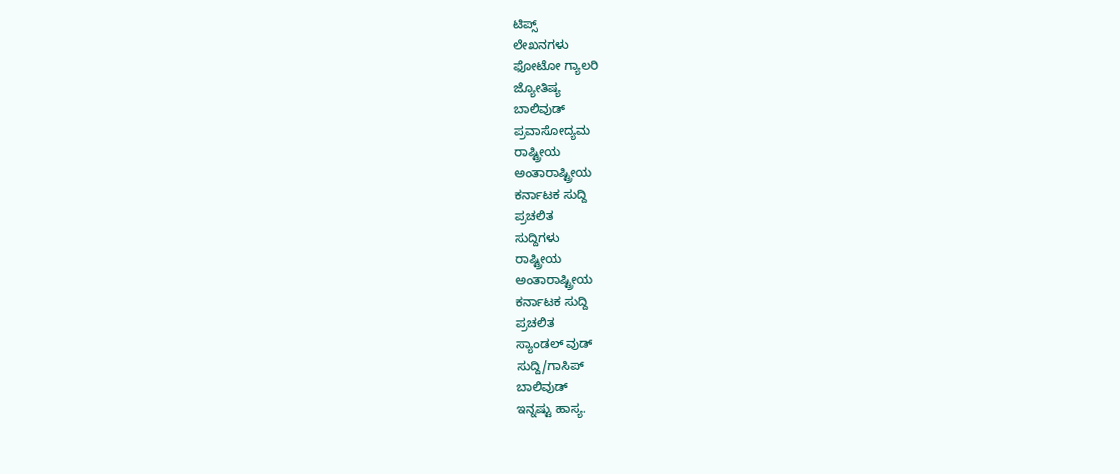ಟಿಪ್ಸ್
ಲೇಖನಗಳು
ಫೋಟೋ ಗ್ಯಾಲರಿ
ಜ್ಯೋತಿಷ್ಯ
ಬಾಲಿವುಡ್
ಪ್ರವಾಸೋದ್ಯಮ
ರಾಷ್ಟ್ರೀಯ
ಅಂತಾರಾಷ್ಟ್ರೀಯ
ಕರ್ನಾಟಕ ಸುದ್ದಿ
ಪ್ರಚಲಿತ
ಸುದ್ದಿಗಳು
ರಾಷ್ಟ್ರೀಯ
ಅಂತಾರಾಷ್ಟ್ರೀಯ
ಕರ್ನಾಟಕ ಸುದ್ದಿ
ಪ್ರಚಲಿತ
ಸ್ಯಾಂಡಲ್ ವುಡ್
ಸುದ್ದಿ/ಗಾಸಿಪ್
ಬಾಲಿವುಡ್
ಇನ್ನಷ್ಟು ಹಾಸ್ಯ.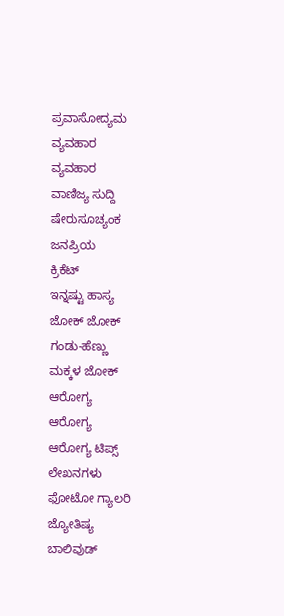ಪ್ರವಾಸೋದ್ಯಮ
ವ್ಯವಹಾರ
ವ್ಯವಹಾರ
ವಾಣಿಜ್ಯ ಸುದ್ದಿ
ಷೇರುಸೂಚ್ಯಂಕ
ಜನಪ್ರಿಯ
ಕ್ರಿಕೆಟ್
ಇನ್ನಷ್ಟು ಹಾಸ್ಯ
ಜೋಕ್ ಜೋಕ್
ಗಂಡು-ಹೆಣ್ಣು
ಮಕ್ಕಳ ಜೋಕ್
ಆರೋಗ್ಯ
ಆರೋಗ್ಯ
ಆರೋಗ್ಯ ಟಿಪ್ಸ್
ಲೇಖನಗಳು
ಫೋಟೋ ಗ್ಯಾಲರಿ
ಜ್ಯೋತಿಷ್ಯ
ಬಾಲಿವುಡ್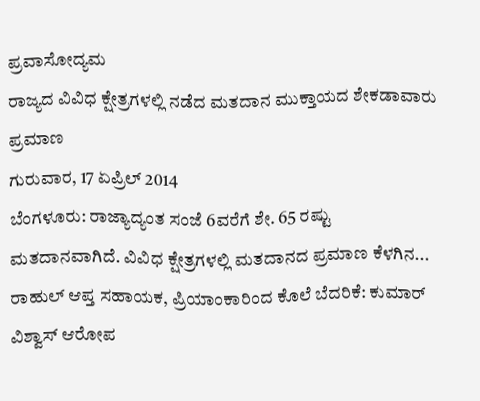ಪ್ರವಾಸೋದ್ಯಮ
ರಾಜ್ಯದ ವಿವಿಧ ಕ್ಷೇತ್ರಗಳಲ್ಲಿ ನಡೆದ ಮತದಾನ ಮುಕ್ತಾಯದ ಶೇಕಡಾವಾರು ಪ್ರಮಾಣ
ಗುರುವಾರ, 17 ಏಪ್ರಿಲ್ 2014
ಬೆಂಗಳೂರು: ರಾಜ್ಯಾದ್ಯಂತ ಸಂಜೆ 6ವರೆಗೆ ಶೇ. 65 ರಷ್ಟು ಮತದಾನವಾಗಿದೆ. ವಿವಿಧ ಕ್ಷೇತ್ರಗಳಲ್ಲಿ ಮತದಾನದ ಪ್ರಮಾಣ ಕೆಳಗಿನ...
ರಾಹುಲ್ ಆಪ್ತ ಸಹಾಯಕ, ಪ್ರಿಯಾಂಕಾರಿಂದ ಕೊಲೆ ಬೆದರಿಕೆ: ಕುಮಾರ್ ವಿಶ್ವಾಸ್ ಆರೋಪ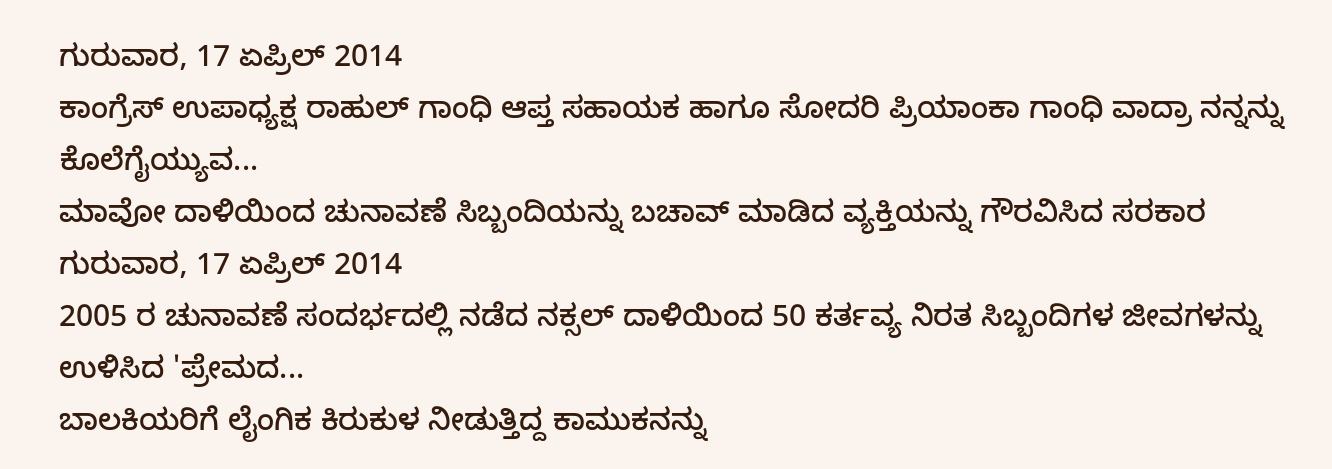ಗುರುವಾರ, 17 ಏಪ್ರಿಲ್ 2014
ಕಾಂಗ್ರೆಸ್ ಉಪಾಧ್ಯಕ್ಷ ರಾಹುಲ್ ಗಾಂಧಿ ಆಪ್ತ ಸಹಾಯಕ ಹಾಗೂ ಸೋದರಿ ಪ್ರಿಯಾಂಕಾ ಗಾಂಧಿ ವಾದ್ರಾ ನನ್ನನ್ನು ಕೊಲೆಗೈಯ್ಯುವ...
ಮಾವೋ ದಾಳಿಯಿಂದ ಚುನಾವಣೆ ಸಿಬ್ಬಂದಿಯನ್ನು ಬಚಾವ್ ಮಾಡಿದ ವ್ಯಕ್ತಿಯನ್ನು ಗೌರವಿಸಿದ ಸರಕಾರ
ಗುರುವಾರ, 17 ಏಪ್ರಿಲ್ 2014
2005 ರ ಚುನಾವಣೆ ಸಂದರ್ಭದಲ್ಲಿ ನಡೆದ ನಕ್ಸಲ್ ದಾಳಿಯಿಂದ 50 ಕರ್ತವ್ಯ ನಿರತ ಸಿಬ್ಬಂದಿಗಳ ಜೀವಗಳನ್ನು ಉಳಿಸಿದ 'ಪ್ರೇಮದ...
ಬಾಲಕಿಯರಿಗೆ ಲೈಂಗಿಕ ಕಿರುಕುಳ ನೀಡುತ್ತಿದ್ದ ಕಾಮುಕನನ್ನು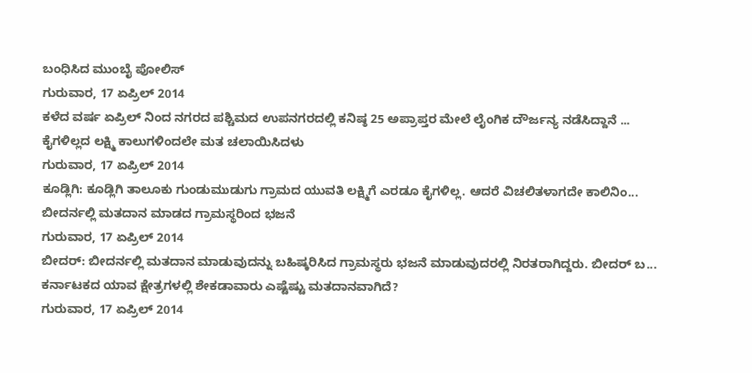ಬಂಧಿಸಿದ ಮುಂಬೈ ಪೋಲಿಸ್
ಗುರುವಾರ, 17 ಏಪ್ರಿಲ್ 2014
ಕಳೆದ ವರ್ಷ ಏಪ್ರಿಲ್ ನಿಂದ ನಗರದ ಪಶ್ಚಿಮದ ಉಪನಗರದಲ್ಲಿ ಕನಿಷ್ಠ 25 ಅಪ್ರಾಪ್ತರ ಮೇಲೆ ಲೈಂಗಿಕ ದೌರ್ಜನ್ಯ ನಡೆಸಿದ್ದಾನೆ ...
ಕೈಗಳಿಲ್ಲದ ಲಕ್ಷ್ಮಿ ಕಾಲುಗಳಿಂದಲೇ ಮತ ಚಲಾಯಿಸಿದಳು
ಗುರುವಾರ, 17 ಏಪ್ರಿಲ್ 2014
ಕೂಡ್ಲಿಗಿ: ಕೂಡ್ಲಿಗಿ ತಾಲೂಕು ಗುಂಡುಮುಡುಗು ಗ್ರಾಮದ ಯುವತಿ ಲಕ್ಷ್ಮಿಗೆ ಎರಡೂ ಕೈಗಳಿಲ್ಲ. ಆದರೆ ವಿಚಲಿತಳಾಗದೇ ಕಾಲಿನಿಂ...
ಬೀದರ್ನಲ್ಲಿ ಮತದಾನ ಮಾಡದ ಗ್ರಾಮಸ್ಥರಿಂದ ಭಜನೆ
ಗುರುವಾರ, 17 ಏಪ್ರಿಲ್ 2014
ಬೀದರ್: ಬೀದರ್ನಲ್ಲಿ ಮತದಾನ ಮಾಡುವುದನ್ನು ಬಹಿಷ್ಕರಿಸಿದ ಗ್ರಾಮಸ್ಥರು ಭಜನೆ ಮಾಡುವುದರಲ್ಲಿ ನಿರತರಾಗಿದ್ದರು. ಬೀದರ್ ಬ...
ಕರ್ನಾಟಕದ ಯಾವ ಕ್ಷೇತ್ರಗಳಲ್ಲಿ ಶೇಕಡಾವಾರು ಎಷ್ಟೆಷ್ಟು ಮತದಾನವಾಗಿದೆ?
ಗುರುವಾರ, 17 ಏಪ್ರಿಲ್ 2014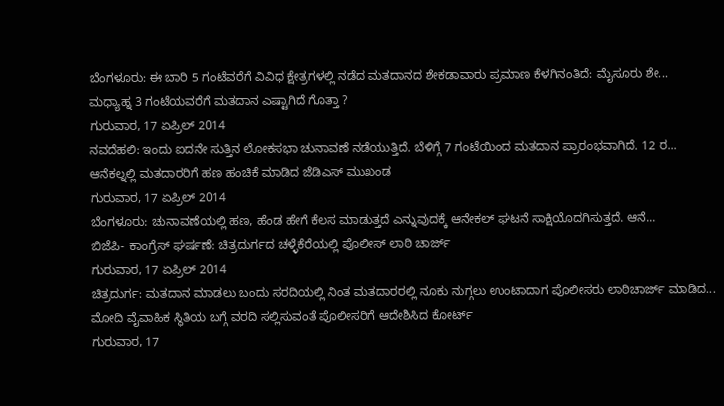ಬೆಂಗಳೂರು: ಈ ಬಾರಿ 5 ಗಂಟೆವರೆಗೆ ವಿವಿಧ ಕ್ಷೇತ್ರಗಳಲ್ಲಿ ನಡೆದ ಮತದಾನದ ಶೇಕಡಾವಾರು ಪ್ರಮಾಣ ಕೆಳಗಿನಂತಿದೆ: ಮೈಸೂರು ಶೇ...
ಮಧ್ಯಾಹ್ನ 3 ಗಂಟೆಯವರೆಗೆ ಮತದಾನ ಎಷ್ಟಾಗಿದೆ ಗೊತ್ತಾ ?
ಗುರುವಾರ, 17 ಏಪ್ರಿಲ್ 2014
ನವದೆಹಲಿ: ಇಂದು ಐದನೇ ಸುತ್ತಿನ ಲೋಕಸಭಾ ಚುನಾವಣೆ ನಡೆಯುತ್ತಿದೆ. ಬೆಳಿಗ್ಗೆ 7 ಗಂಟೆಯಿಂದ ಮತದಾನ ಪ್ರಾರಂಭವಾಗಿದೆ. 12 ರ...
ಆನೆಕಲ್ನಲ್ಲಿ ಮತದಾರರಿಗೆ ಹಣ ಹಂಚಿಕೆ ಮಾಡಿದ ಜೆಡಿಎಸ್ ಮುಖಂಡ
ಗುರುವಾರ, 17 ಏಪ್ರಿಲ್ 2014
ಬೆಂಗಳೂರು: ಚುನಾವಣೆಯಲ್ಲಿ ಹಣ, ಹೆಂಡ ಹೇಗೆ ಕೆಲಸ ಮಾಡುತ್ತದೆ ಎನ್ನುವುದಕ್ಕೆ ಆನೇಕಲ್ ಘಟನೆ ಸಾಕ್ಷಿಯೊದಗಿಸುತ್ತದೆ. ಆನೆ...
ಬಿಜೆಪಿ- ಕಾಂಗ್ರೆಸ್ ಘರ್ಷಣೆ: ಚಿತ್ರದುರ್ಗದ ಚಳ್ಳೆಕೆರೆಯಲ್ಲಿ ಪೊಲೀಸ್ ಲಾಠಿ ಚಾರ್ಜ್
ಗುರುವಾರ, 17 ಏಪ್ರಿಲ್ 2014
ಚಿತ್ರದುರ್ಗ: ಮತದಾನ ಮಾಡಲು ಬಂದು ಸರದಿಯಲ್ಲಿ ನಿಂತ ಮತದಾರರಲ್ಲಿ ನೂಕು ನುಗ್ಗಲು ಉಂಟಾದಾಗ ಪೊಲೀಸರು ಲಾಠಿಚಾರ್ಜ್ ಮಾಡಿದ...
ಮೋದಿ ವೈವಾಹಿಕ ಸ್ಥಿತಿಯ ಬಗ್ಗೆ ವರದಿ ಸಲ್ಲಿಸುವಂತೆ ಪೊಲೀಸರಿಗೆ ಆದೇಶಿಸಿದ ಕೋರ್ಟ್
ಗುರುವಾರ, 17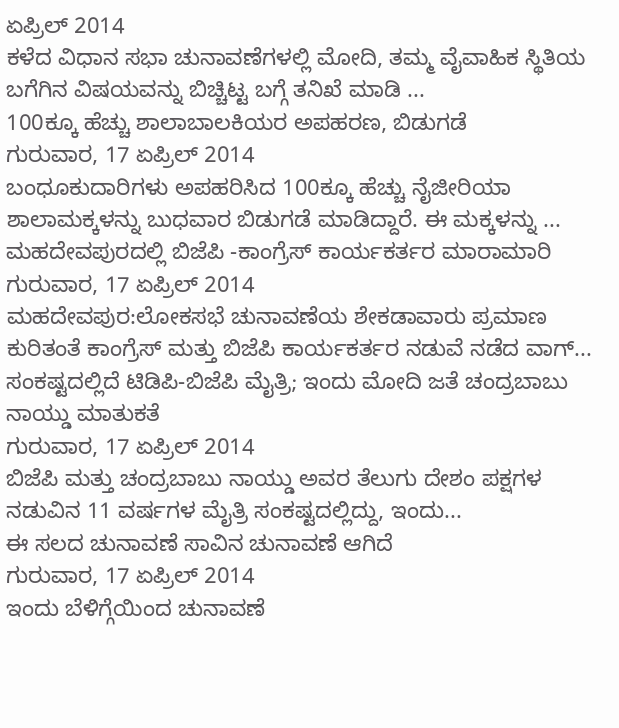ಏಪ್ರಿಲ್ 2014
ಕಳೆದ ವಿಧಾನ ಸಭಾ ಚುನಾವಣೆಗಳಲ್ಲಿ ಮೋದಿ, ತಮ್ಮ ವೈವಾಹಿಕ ಸ್ಥಿತಿಯ ಬಗೆಗಿನ ವಿಷಯವನ್ನು ಬಿಚ್ಚಿಟ್ಟ ಬಗ್ಗೆ ತನಿಖೆ ಮಾಡಿ ...
100ಕ್ಕೂ ಹೆಚ್ಚು ಶಾಲಾಬಾಲಕಿಯರ ಅಪಹರಣ, ಬಿಡುಗಡೆ
ಗುರುವಾರ, 17 ಏಪ್ರಿಲ್ 2014
ಬಂಧೂಕುದಾರಿಗಳು ಅಪಹರಿಸಿದ 100ಕ್ಕೂ ಹೆಚ್ಚು ನೈಜೀರಿಯಾ ಶಾಲಾಮಕ್ಕಳನ್ನು ಬುಧವಾರ ಬಿಡುಗಡೆ ಮಾಡಿದ್ದಾರೆ. ಈ ಮಕ್ಕಳನ್ನು ...
ಮಹದೇವಪುರದಲ್ಲಿ ಬಿಜೆಪಿ -ಕಾಂಗ್ರೆಸ್ ಕಾರ್ಯಕರ್ತರ ಮಾರಾಮಾರಿ
ಗುರುವಾರ, 17 ಏಪ್ರಿಲ್ 2014
ಮಹದೇವಪುರ:ಲೋಕಸಭೆ ಚುನಾವಣೆಯ ಶೇಕಡಾವಾರು ಪ್ರಮಾಣ ಕುರಿತಂತೆ ಕಾಂಗ್ರೆಸ್ ಮತ್ತು ಬಿಜೆಪಿ ಕಾರ್ಯಕರ್ತರ ನಡುವೆ ನಡೆದ ವಾಗ್...
ಸಂಕಷ್ಟದಲ್ಲಿದೆ ಟಿಡಿಪಿ-ಬಿಜೆಪಿ ಮೈತ್ರಿ; ಇಂದು ಮೋದಿ ಜತೆ ಚಂದ್ರಬಾಬು ನಾಯ್ಡು ಮಾತುಕತೆ
ಗುರುವಾರ, 17 ಏಪ್ರಿಲ್ 2014
ಬಿಜೆಪಿ ಮತ್ತು ಚಂದ್ರಬಾಬು ನಾಯ್ಡು ಅವರ ತೆಲುಗು ದೇಶಂ ಪಕ್ಷಗಳ ನಡುವಿನ 11 ವರ್ಷಗಳ ಮೈತ್ರಿ ಸಂಕಷ್ಟದಲ್ಲಿದ್ದು, ಇಂದು...
ಈ ಸಲದ ಚುನಾವಣೆ ಸಾವಿನ ಚುನಾವಣೆ ಆಗಿದೆ
ಗುರುವಾರ, 17 ಏಪ್ರಿಲ್ 2014
ಇಂದು ಬೆಳಿಗ್ಗೆಯಿಂದ ಚುನಾವಣೆ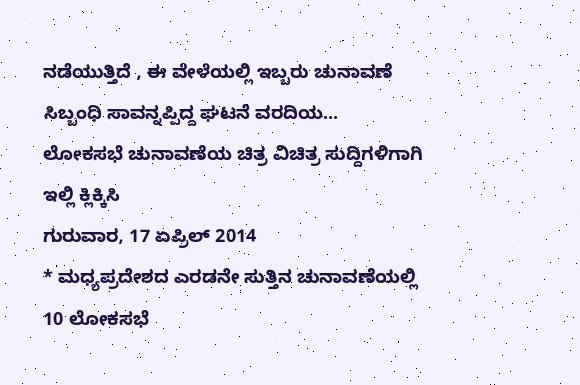ನಡೆಯುತ್ತಿದೆ , ಈ ವೇಳೆಯಲ್ಲಿ ಇಬ್ಬರು ಚುನಾವಣೆ ಸಿಬ್ಬಂಧಿ ಸಾವನ್ನಪ್ಪಿದ್ದ ಘಟನೆ ವರದಿಯ...
ಲೋಕಸಭೆ ಚುನಾವಣೆಯ ಚಿತ್ರ ವಿಚಿತ್ರ ಸುದ್ದಿಗಳಿಗಾಗಿ ಇಲ್ಲಿ ಕ್ಲಿಕ್ಕಿಸಿ
ಗುರುವಾರ, 17 ಏಪ್ರಿಲ್ 2014
* ಮಧ್ಯಪ್ರದೇಶದ ಎರಡನೇ ಸುತ್ತಿನ ಚುನಾವಣೆಯಲ್ಲಿ 10 ಲೋಕಸಭೆ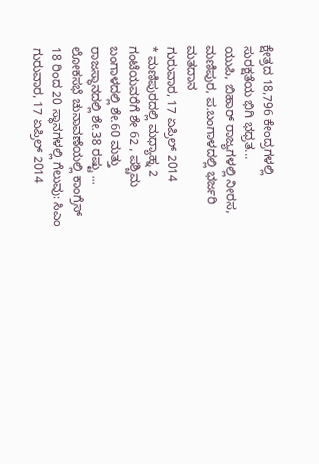ಕ್ಷೇತ್ರದ 18,796 ಕೇಂದ್ರಗಳಲ್ಲಿ ಸುರಕ್ಷತೆಯ ಭಿಗಿ ಭಧ್ರತ...
ಯುಪಿ, ಬಿಹಾರ್ ರಾಜ್ಯಗಳಲ್ಲಿ ನೀರಸ, ಮಣಿಪುರ, ಪ.ಬಂಗಾಳದಲ್ಲಿ ಭರ್ಜರಿ ಮತದಾನ
ಗುರುವಾರ, 17 ಏಪ್ರಿಲ್ 2014
* ಮಣಿಪುರದಲ್ಲಿ ಮಧ್ಯಾಹ್ನ 2 ಗಂಟೆಯವರೆಗೆ ಶೇ 62 , ಪಶ್ಚಿಮ ಬಂಗಾಳದಲ್ಲಿ ಶೇ.60 ಮತ್ತು ರಾಜಸ್ಥಾನದಲ್ಲಿ ಶೇ.38 ರಷ್ಟು ...
ಲೋಕಸಭೆ ಚುನಾವಣೆಯಲ್ಲಿ ಕಾಂಗ್ರೆಸ್ 18 ರಿಂದ 20 ಸ್ಥಾನಗಳಲ್ಲಿ ಗೆಲುವು: ಸಿಎಂ
ಗುರುವಾರ, 17 ಏಪ್ರಿಲ್ 2014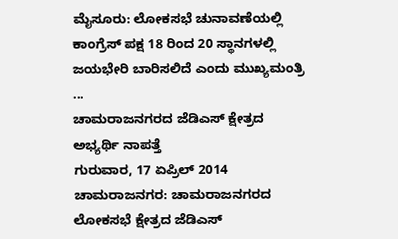ಮೈಸೂರು: ಲೋಕಸಭೆ ಚುನಾವಣೆಯಲ್ಲಿ ಕಾಂಗ್ರೆಸ್ ಪಕ್ಷ 18 ರಿಂದ 20 ಸ್ಥಾನಗಳಲ್ಲಿ ಜಯಭೇರಿ ಬಾರಿಸಲಿದೆ ಎಂದು ಮುಖ್ಯಮಂತ್ರಿ ...
ಚಾಮರಾಜನಗರದ ಜೆಡಿಎಸ್ ಕ್ಷೇತ್ರದ ಅಭ್ಯರ್ಥಿ ನಾಪತ್ತೆ
ಗುರುವಾರ, 17 ಏಪ್ರಿಲ್ 2014
ಚಾಮರಾಜನಗರ: ಚಾಮರಾಜನಗರದ ಲೋಕಸಭೆ ಕ್ಷೇತ್ರದ ಜೆಡಿಎಸ್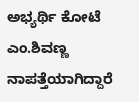ಅಭ್ಯರ್ಥಿ ಕೋಟೆ ಎಂ.ಶಿವಣ್ಣ ನಾಪತ್ತೆಯಾಗಿದ್ದಾರೆ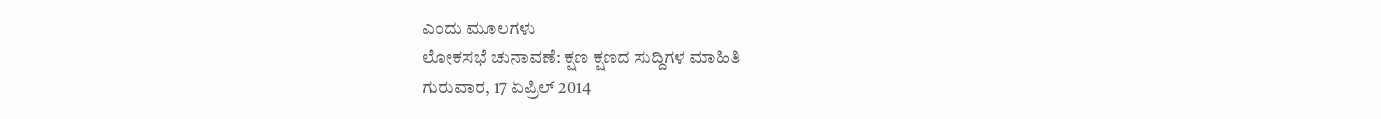ಎಂದು ಮೂಲಗಳು
ಲೋಕಸಭೆ ಚುನಾವಣೆ: ಕ್ಷಣ ಕ್ಷಣದ ಸುದ್ದಿಗಳ ಮಾಹಿತಿ
ಗುರುವಾರ, 17 ಏಪ್ರಿಲ್ 2014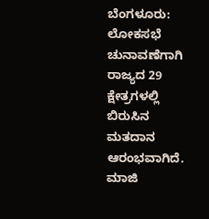ಬೆಂಗಳೂರು: ಲೋಕಸಭೆ ಚುನಾವಣೆಗಾಗಿ ರಾಜ್ಯದ 29 ಕ್ಷೇತ್ರಗಳಲ್ಲಿ ಬಿರುಸಿನ ಮತದಾನ ಆರಂಭವಾಗಿದೆ. ಮಾಜಿ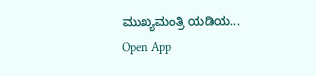ಮುಖ್ಯಮಂತ್ರಿ ಯಡಿಯ...
Open App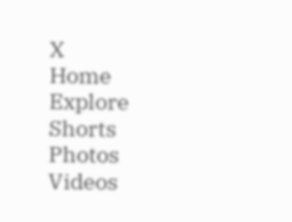X
Home
Explore
Shorts
Photos
Videos